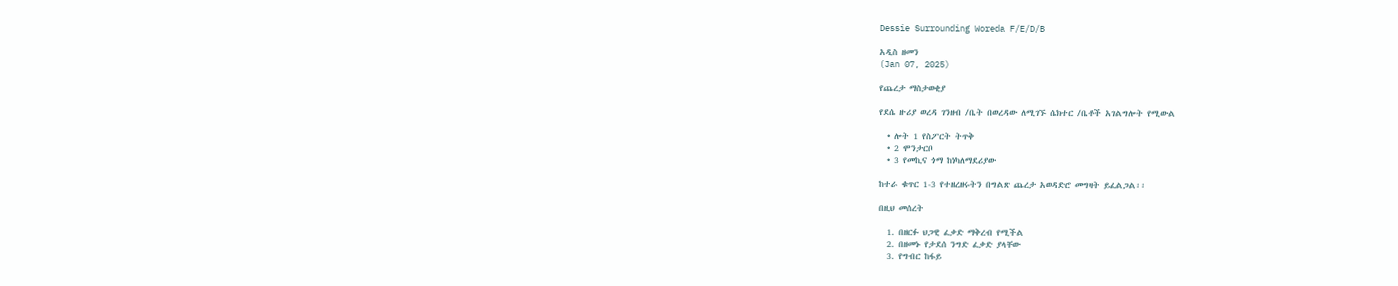Dessie Surrounding Woreda F/E/D/B

አዲስ ዘመን
(Jan 07, 2025)

የጨረታ ማስታወቂያ

የደሴ ዙሪያ ወረዳ ገንዘብ /ቤት በወረዳው ለሚገኙ ሴክተር /ቤቶች አገልግሎት የሚውል

  • ሎት 1 የስፖርት ትጥቅ
  • 2 ሞንታርቦ
  • 3 የመኪና ጎማ ከነካለማደሪያው

ከተራ ቁጥር 1-3 የተዘረዘሩትን በግልጽ ጨረታ አወዳድሮ መግዛት ይፈልጋል፡፡

በዚህ መሰረት

  1. በዘርፉ ህጋዊ ፈቃድ ማቅረብ የሚችል
  2. በዘመኑ የታደሰ ንግድ ፈቃድ ያላቸው
  3. የግብር ከፋይ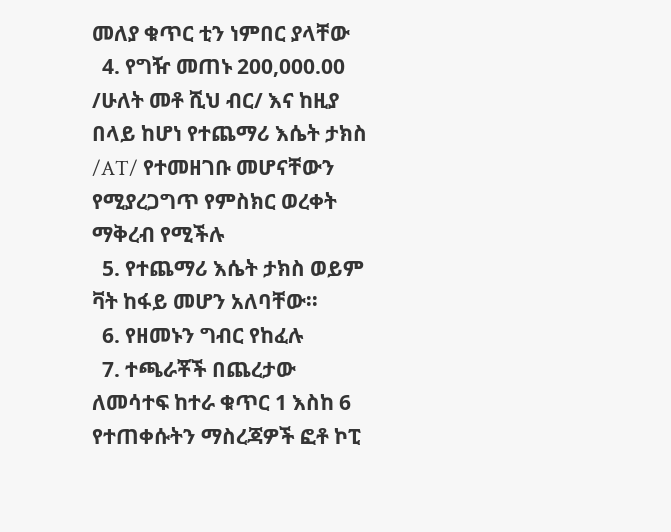መለያ ቁጥር ቲን ነምበር ያላቸው
  4. የግዥ መጠኑ 200,000.00 /ሁለት መቶ ሺህ ብር/ እና ከዚያ በላይ ከሆነ የተጨማሪ እሴት ታክስ /AT/ የተመዘገቡ መሆናቸውን የሚያረጋግጥ የምስክር ወረቀት ማቅረብ የሚችሉ
  5. የተጨማሪ እሴት ታክስ ወይም ቫት ከፋይ መሆን አለባቸው፡፡
  6. የዘመኑን ግብር የከፈሉ
  7. ተጫራቾች በጨረታው ለመሳተፍ ከተራ ቁጥር 1 እስከ 6 የተጠቀሱትን ማስረጃዎች ፎቶ ኮፒ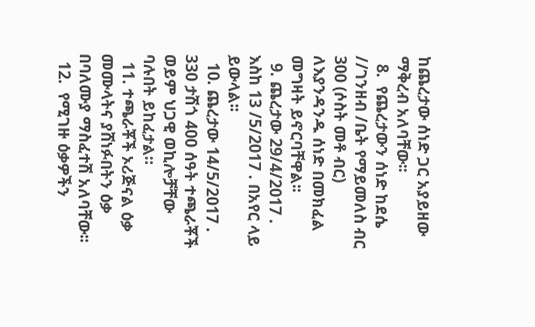ከጨረታው ሰነድ ጋር አያይዘው ማቅረብ አለባቸው፡፡
  8.  የጨረታውን ሰነድ ከደሴ //ገንዘብ /ቤት የማይመለስ ብር 300 (ሶስት መቶ ብር) ለእያንዳንዱ ሰነድ በመክፈል መግዛት ይኖርባቸዋል፡፡
  9. ጨረታው 29/4/2017 . እስከ 13 /5/2017 . በአየር ላይ ይውላል፡፡
  10. ጨረታው 14/5/2017 . 330 ታሽጎ 400 ሰዓት ተጫራቾች ወይም ህጋዊ ወኪሎቻቸው ባሉበት ይከፈታል።
  11. ተጫራቾች ኦሪጅናል ዕቃ መሙላትና ያሸነፉበትን ዕቃ በባለሙያ ማስፈተሽ አለባቸው፡፡
  12.  የሚገዙ ዕቃዎችን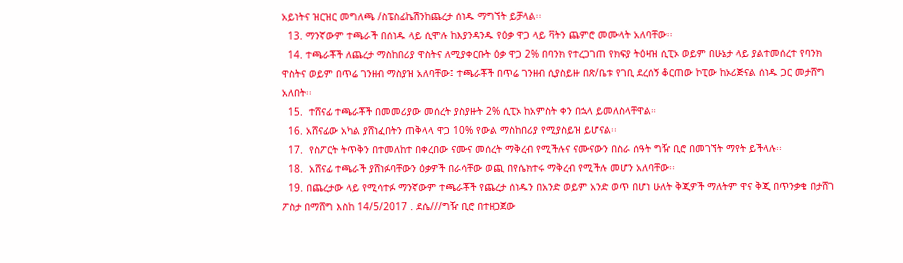አይነትና ዝርዝር መግለጫ /ስፔስፊኬሽንከጨረታ ሰነዱ ማግኘት ይቻላል፡፡
  13. ማንኛውም ተጫራች በሰነዱ ላይ ሲሞሉ ከእያንዳንዱ የዕቃ ዋጋ ላይ ቫትን ጨምሮ መሙላት አለባቸው፡፡
  14. ተጫራቾች ለጨረታ ማስከበሪያ ዋስትና ለሚያቀርቡት ዕቃ ዋጋ 2% በባንክ የተረጋገጠ የክፍያ ትዕዛዝ ሲፒኦ ወይም በሁኔታ ላይ ያልተመሰረተ የባንክ ዋስትና ወይም በጥሬ ገንዘብ ማስያዝ አለባቸው፤ ተጫራቾች በጥሬ ገንዘብ ሲያስይዙ በጽ/ቤቱ የገቢ ደረሰኝ ቆርጠው ኮፒው ከኦሪጅናል ሰነዱ ጋር መታሸግ አለበት፡፡
  15.  ተሸናፊ ተጫራቾች በመመሪያው መሰረት ያስያዙት 2% ሲፒኦ ከአምስት ቀን በኋላ ይመለስላቸዋል።
  16. አሸናፊው አካል ያሸነፈበትን ጠቅላላ ዋጋ 10% የውል ማስከበሪያ የሚያስይዝ ይሆናል፡፡
  17.  የስፖርት ትጥቅን በተመለከተ በቀረበው ናሙና መሰረት ማቅረብ የሚችሉና ናሙናውን በስራ ሰዓት ግዥ ቢሮ በመገኘት ማየት ይችላሉ፡፡
  18.  አሸናፊ ተጫራች ያሸነፉባቸውን ዕቃዎች በራሳቸው ወጪ በየሴክተሩ ማቅረብ የሚችሉ መሆን አለባቸው፡፡
  19. በጨረታው ላይ የሚሳተፉ ማንኛውም ተጫራቾች የጨረታ ሰነዱን በአንድ ወይም አንድ ወጥ በሆነ ሁለት ቅጂዎች ማለትም ዋና ቅጂ በጥንቃቄ በታሸገ ፖስታ በማሸግ እስከ 14/5/2017 . ደሴ///ግዥ ቢሮ በተዘጋጀው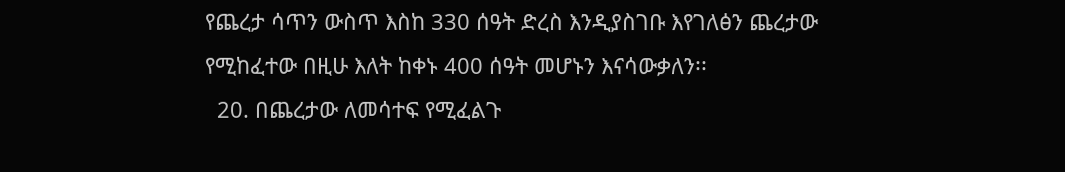የጨረታ ሳጥን ውስጥ እስከ 330 ሰዓት ድረስ እንዲያስገቡ እየገለፅን ጨረታው የሚከፈተው በዚሁ እለት ከቀኑ 400 ሰዓት መሆኑን እናሳውቃለን፡፡
  20. በጨረታው ለመሳተፍ የሚፈልጉ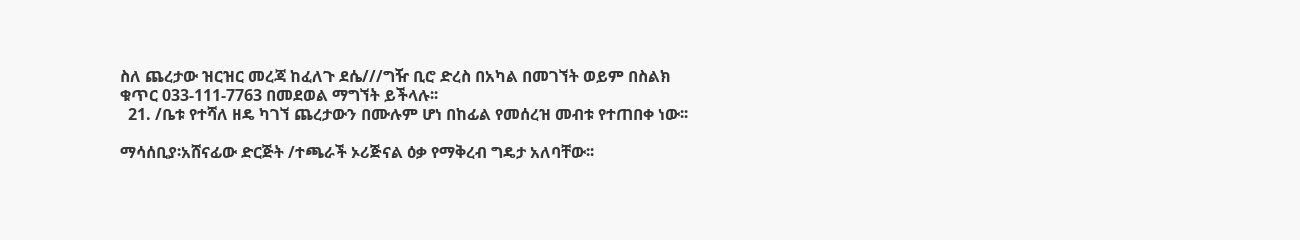ስለ ጨረታው ዝርዝር መረጃ ከፈለጉ ደሴ///ግዥ ቢሮ ድረስ በአካል በመገኘት ወይም በስልክ ቁጥር 033-111-7763 በመደወል ማግኘት ይችላሉ፡፡
  21. /ቤቱ የተሻለ ዘዴ ካገኘ ጨረታውን በሙሉም ሆነ በከፊል የመሰረዝ መብቱ የተጠበቀ ነው፡፡

ማሳሰቢያ፡አሸናፊው ድርጅት /ተጫራች ኦሪጅናል ዕቃ የማቅረብ ግዴታ አለባቸው፡፡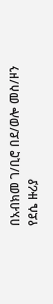በአብክመ ገ/ቢሮ በደ/ወሎ መስ/ዞን የደሴ ዙሪያ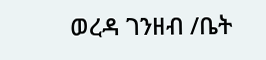ወረዳ ገንዘብ /ቤት